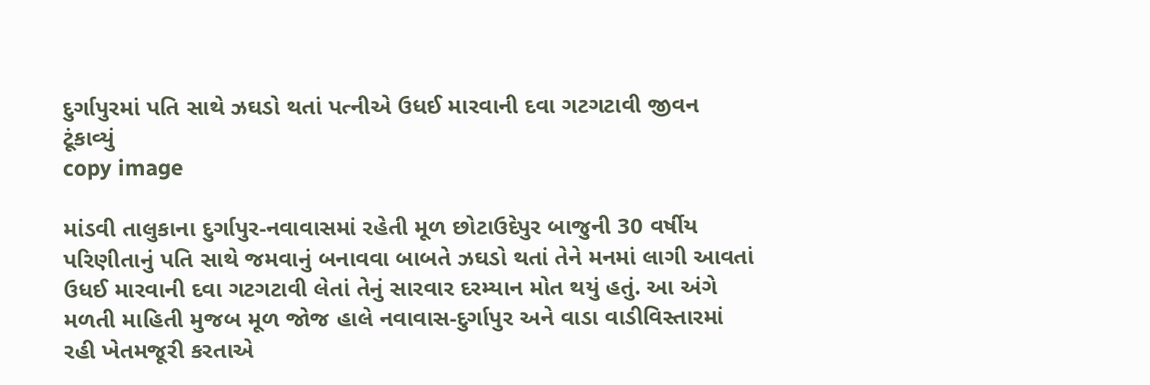દુર્ગાપુરમાં પતિ સાથે ઝઘડો થતાં પત્નીએ ઉધઈ મારવાની દવા ગટગટાવી જીવન ટૂંકાવ્યું
copy image

માંડવી તાલુકાના દુર્ગાપુર-નવાવાસમાં રહેતી મૂળ છોટાઉદેપુર બાજુની 30 વર્ષીય પરિણીતાનું પતિ સાથે જમવાનું બનાવવા બાબતે ઝઘડો થતાં તેને મનમાં લાગી આવતાં ઉધઈ મારવાની દવા ગટગટાવી લેતાં તેનું સારવાર દરમ્યાન મોત થયું હતું. આ અંગે મળતી માહિતી મુજબ મૂળ જોજ હાલે નવાવાસ-દુર્ગાપુર અને વાડા વાડીવિસ્તારમાં રહી ખેતમજૂરી કરતાએ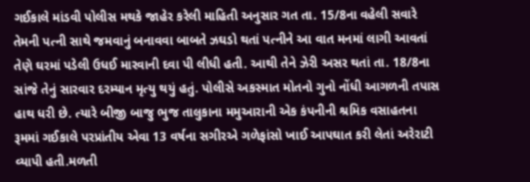ગઈકાલે માંડવી પોલીસ મથકે જાહેર કરેલી માહિતી અનુસાર ગત તા. 15/8ના વહેલી સવારે તેમની પત્ની સાથે જમવાનું બનાવવા બાબતે ઝઘડો થતાં પત્નીને આ વાત મનમાં લાગી આવતાં તેણે ઘરમાં પડેલી ઉધઈ મારવાની દવા પી લીધી હતી. આથી તેને ઝેરી અસર થતાં તા. 18/8ના સાંજે તેનું સારવાર દરમ્યાન મૃત્યુ થયું હતું. પોલીસે અકસ્માત મોતનો ગુનો નોંધી આગળની તપાસ હાથ ધરી છે. ત્યારે બીજી બાજુ ભુજ તાલુકાના મમુઆરાની એક કંપનીની શ્રમિક વસાહતના રૂમમાં ગઈકાલે પરપ્રાંતીય એવા 13 વર્ષના સગીરએ ગળેફાંસો ખાઈ આપઘાત કરી લેતાં અરેરાટી વ્યાપી હતી.મળતી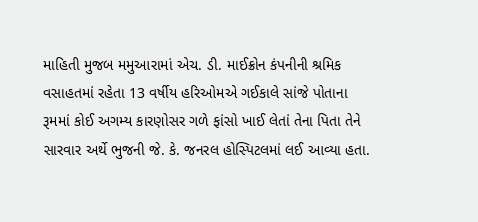માહિતી મુજબ મમુઆરામાં એચ. ડી. માઈક્રોન કંપનીની શ્રમિક વસાહતમાં રહેતા 13 વર્ષીય હરિઓમએ ગઈકાલે સાંજે પોતાના રૂમમાં કોઈ અગમ્ય કારણોસર ગળે ફાંસો ખાઈ લેતાં તેના પિતા તેને સારવાર અર્થે ભુજની જે. કે. જનરલ હોસ્પિટલમાં લઈ આવ્યા હતા.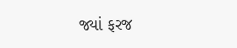જ્યાં ફરજ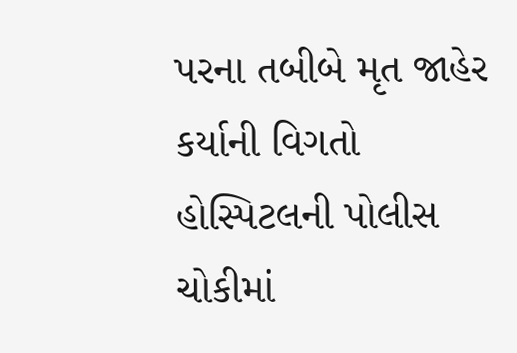પરના તબીબે મૃત જાહેર કર્યાની વિગતો હોસ્પિટલની પોલીસ ચોકીમાં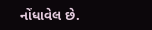નોંધાવેલ છે.